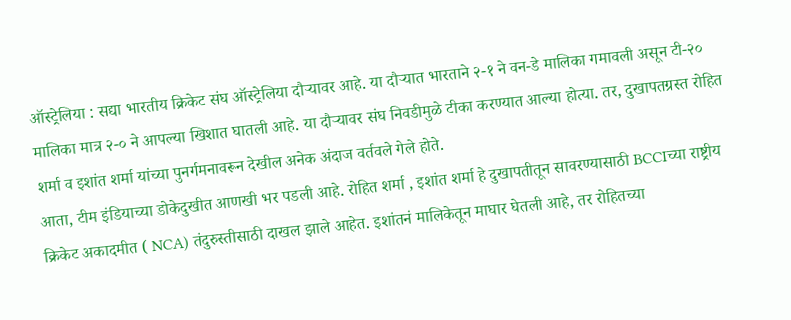ऑस्ट्रेलिया : सद्या भारतीय क्रिकेट संघ ऑस्ट्रेलिया दौऱ्यावर आहे. या दौऱ्यात भारताने २-१ ने वन-डे मालिका गमावली असून टी-२० मालिका मात्र २-० ने आपल्या खिशात घातली आहे. या दौऱ्यावर संघ निवडीमुळे टीका करण्यात आल्या होत्या. तर, दुखापतग्रस्त रोहित शर्मा व इशांत शर्मा यांच्या पुनर्गमनावरून देखील अनेक अंदाज वर्तवले गेले होते.
आता, टीम इंडियाच्या डोकेदुखीत आणखी भर पडली आहे. रोहित शर्मा , इशांत शर्मा हे दुखापतीतून सावरण्यासाठी BCCIच्या राष्ट्रीय क्रिकेट अकादमीत ( NCA) तंदुरुस्तीसाठी दाखल झाले आहेत. इशांतनं मालिकेतून माघार घेतली आहे, तर रोहितच्या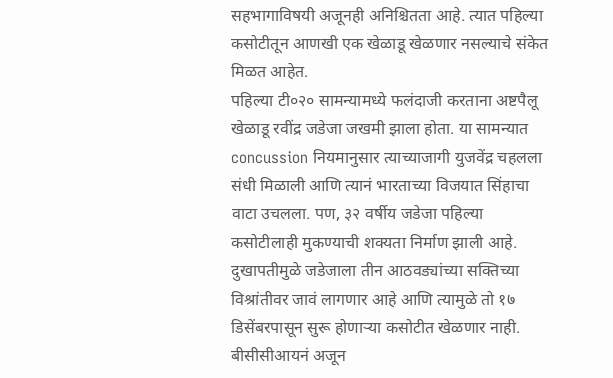सहभागाविषयी अजूनही अनिश्चितता आहे. त्यात पहिल्या कसोटीतून आणखी एक खेळाडू खेळणार नसल्याचे संकेत मिळत आहेत.
पहिल्या टी०२० सामन्यामध्ये फलंदाजी करताना अष्टपैलू खेळाडू रवींद्र जडेजा जखमी झाला होता. या सामन्यात concussion नियमानुसार त्याच्याजागी युजवेंद्र चहलला संधी मिळाली आणि त्यानं भारताच्या विजयात सिंहाचा वाटा उचलला. पण, ३२ वर्षीय जडेजा पहिल्या कसोटीलाही मुकण्याची शक्यता निर्माण झाली आहे. दुखापतीमुळे जडेजाला तीन आठवड्यांच्या सक्तिच्या विश्रांतीवर जावं लागणार आहे आणि त्यामुळे तो १७ डिसेंबरपासून सुरू होणाऱ्या कसोटीत खेळणार नाही. बीसीसीआयनं अजून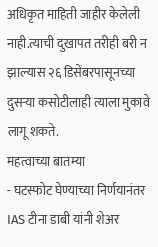अधिकृत माहिती जाहीर केलेली नाही.त्याची दुखापत तरीही बरी न झाल्यास २६ डिसेंबरपासूनच्या दुसऱ्या कसोटीलाही त्याला मुकावे लागू शकते.
महत्वाच्या बातम्या
- घटस्फोट घेण्याच्या निर्णयानंतर IAS टीना डाबी यांनी शेअर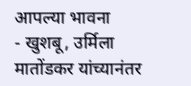आपल्या भावना
- खुशबू, उर्मिला मातोंडकर यांच्यानंतर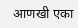आणखी एका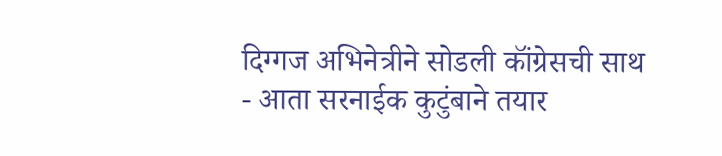दिग्गज अभिनेत्रीने सोडली कॉंग्रेसची साथ
- आता सरनाईक कुटुंबाने तयार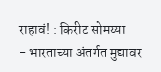राहावं! : किरीट सोमय्या
- भारताच्या अंतर्गत मुद्यावर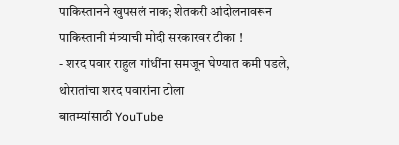पाकिस्तानने खुपसलं नाक; शेतकरी आंदोलनावरून पाकिस्तानी मंत्र्याची मोदी सरकारवर टीका !
- शरद पवार राहुल गांधींना समजून घेण्यात कमी पडले, थोरातांचा शरद पवारांना टोला
बातम्यांसाठी YouTube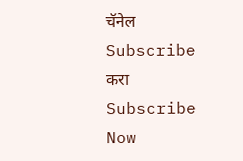चॅनेल Subscribe करा
Subscribe Now